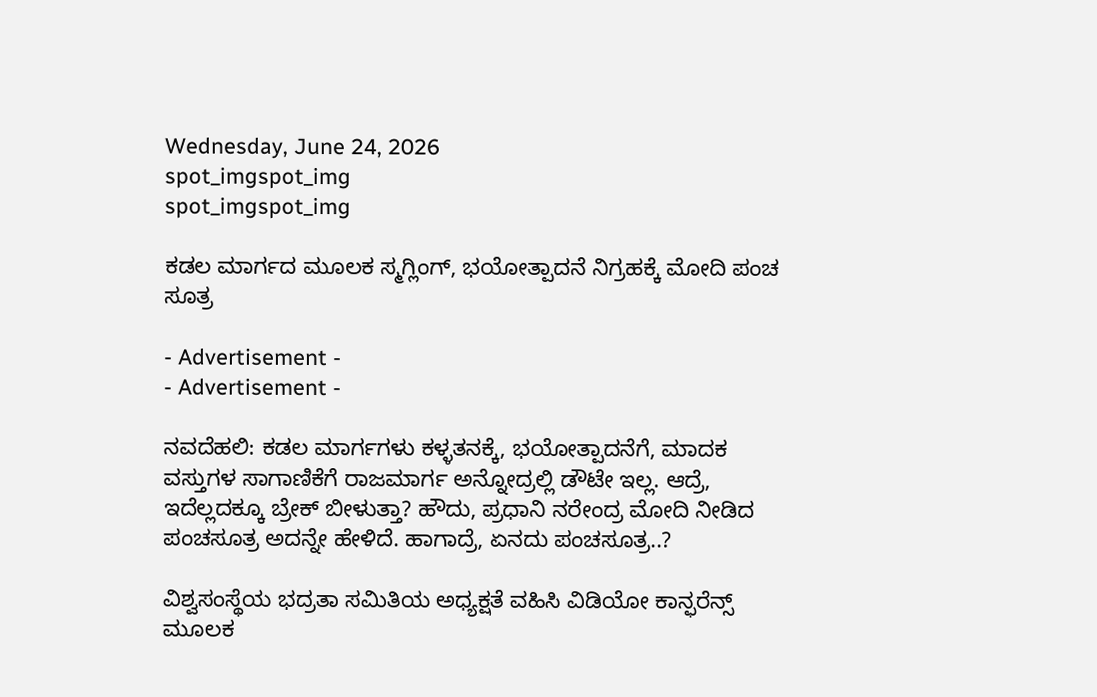Wednesday, June 24, 2026
spot_imgspot_img
spot_imgspot_img

ಕಡಲ ಮಾರ್ಗದ ಮೂಲಕ ಸ್ಮಗ್ಲಿಂಗ್, ಭಯೋತ್ಪಾದನೆ ನಿಗ್ರಹಕ್ಕೆ ಮೋದಿ ಪಂಚ ಸೂತ್ರ

- Advertisement -
- Advertisement -

ನವದೆಹಲಿ: ಕಡಲ ಮಾರ್ಗಗಳು ಕಳ್ಳತನಕ್ಕೆ, ಭಯೋತ್ಪಾದನೆಗೆ, ಮಾದಕ ವಸ್ತುಗಳ ಸಾಗಾಣಿಕೆಗೆ ರಾಜಮಾರ್ಗ ಅನ್ನೋದ್ರಲ್ಲಿ ಡೌಟೇ ಇಲ್ಲ. ಆದ್ರೆ, ಇದೆಲ್ಲದಕ್ಕೂ ಬ್ರೇಕ್‌ ಬೀಳುತ್ತಾ? ಹೌದು, ಪ್ರಧಾನಿ ನರೇಂದ್ರ ಮೋದಿ ನೀಡಿದ ಪಂಚಸೂತ್ರ ಅದನ್ನೇ ಹೇಳಿದೆ. ಹಾಗಾದ್ರೆ, ಏನದು ಪಂಚಸೂತ್ರ..?

ವಿಶ್ವಸಂಸ್ಥೆಯ ಭದ್ರತಾ ಸಮಿತಿಯ ಅಧ್ಯಕ್ಷತೆ ವಹಿಸಿ ವಿಡಿಯೋ ಕಾನ್ಫರೆನ್ಸ್‌ ಮೂಲಕ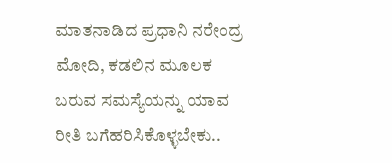ಮಾತನಾಡಿದ ಪ್ರಧಾನಿ ನರೇಂದ್ರ ಮೋದಿ, ಕಡಲಿನ ಮೂಲಕ ಬರುವ ಸಮಸ್ಯೆಯನ್ನು ಯಾವ ರೀತಿ ಬಗೆಹರಿಸಿಕೊಳ್ಳಬೇಕು..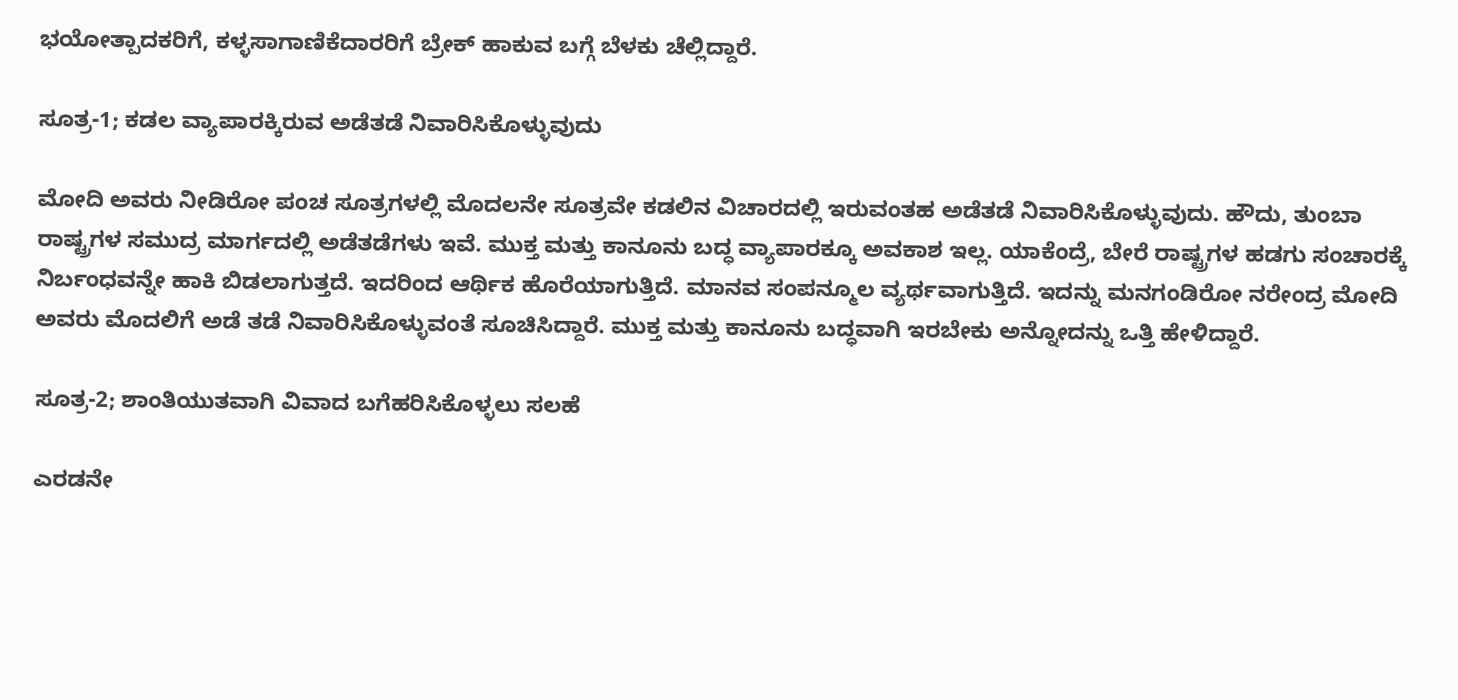ಭಯೋತ್ಪಾದಕರಿಗೆ, ಕಳ್ಳಸಾಗಾಣಿಕೆದಾರರಿಗೆ ಬ್ರೇಕ್‌ ಹಾಕುವ ಬಗ್ಗೆ ಬೆಳಕು ಚೆಲ್ಲಿದ್ದಾರೆ.

ಸೂತ್ರ-1; ಕಡಲ ವ್ಯಾಪಾರಕ್ಕಿರುವ ಅಡೆತಡೆ ನಿವಾರಿಸಿಕೊಳ್ಳುವುದು

ಮೋದಿ ಅವರು ನೀಡಿರೋ ಪಂಚ ಸೂತ್ರಗಳಲ್ಲಿ ಮೊದಲನೇ ಸೂತ್ರವೇ ಕಡಲಿನ ವಿಚಾರದಲ್ಲಿ ಇರುವಂತಹ ಅಡೆತಡೆ ನಿವಾರಿಸಿಕೊಳ್ಳುವುದು. ಹೌದು, ತುಂಬಾ ರಾಷ್ಟ್ರಗಳ ಸಮುದ್ರ ಮಾರ್ಗದಲ್ಲಿ ಅಡೆತಡೆಗಳು ಇವೆ. ಮುಕ್ತ ಮತ್ತು ಕಾನೂನು ಬದ್ಧ ವ್ಯಾಪಾರಕ್ಕೂ ಅವಕಾಶ ಇಲ್ಲ. ಯಾಕೆಂದ್ರೆ, ಬೇರೆ ರಾಷ್ಟ್ರಗಳ ಹಡಗು ಸಂಚಾರಕ್ಕೆ ನಿರ್ಬಂಧವನ್ನೇ ಹಾಕಿ ಬಿಡಲಾಗುತ್ತದೆ. ಇದರಿಂದ ಆರ್ಥಿಕ ಹೊರೆಯಾಗುತ್ತಿದೆ. ಮಾನವ ಸಂಪನ್ಮೂಲ ವ್ಯರ್ಥವಾಗುತ್ತಿದೆ. ಇದನ್ನು ಮನಗಂಡಿರೋ ನರೇಂದ್ರ ಮೋದಿ ಅವರು ಮೊದಲಿಗೆ ಅಡೆ ತಡೆ ನಿವಾರಿಸಿಕೊಳ್ಳುವಂತೆ ಸೂಚಿಸಿದ್ದಾರೆ. ಮುಕ್ತ ಮತ್ತು ಕಾನೂನು ಬದ್ಧವಾಗಿ ಇರಬೇಕು ಅನ್ನೋದನ್ನು ಒತ್ತಿ ಹೇಳಿದ್ದಾರೆ.

ಸೂತ್ರ-2; ಶಾಂತಿಯುತವಾಗಿ ವಿವಾದ ಬಗೆಹರಿಸಿಕೊಳ್ಳಲು ಸಲಹೆ

ಎರಡನೇ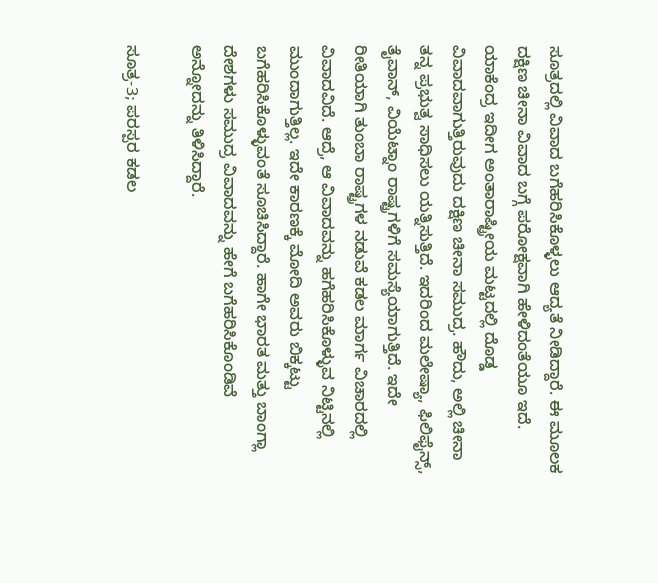ಸೂತ್ರದಲ್ಲಿ ವಿವಾದ ಬಗೆಹರಿಸಿಕೊಳ್ಳಲು ಆದ್ಯತೆ ನೀಡಿದ್ದಾರೆ. ಈ ಮೂಲಕ ದಕ್ಷಿಣ ಚೀನಾ ವಿವಾದ ಬಗ್ಗೆ ಪರೋಕ್ಷವಾಗಿ ಹೇಳಿದಂತೆಯೂ ಇದೆ. ಯಾಕೆಂದ್ರ ಇದೀಗ ಅಂತಾರಾಷ್ಟ್ರೀಯ ಮಟ್ಟದಲ್ಲಿ ದೊಡ್ಡ ವಿವಾದವಾಗುತ್ತಿರುವುದು ದಕ್ಷಿಣ ಚೀನಾ ಸಮುದ್ರ. ಹೌದು, ಅಲ್ಲಿ ಚೀನಾ ತನ್ನ ಪ್ರಭುತ್ವ ಸಾಧಿಸಲು ಯತ್ನಿಸುತ್ತಿದೆ. ಇದರಿಂದ ಮಲೇಷ್ಯಾ, ಫಿಲಿಫೈನ್ಸ್‌, ತೈವಾನ್‌, ವಿಯೆಟ್ನಾಂ ರಾಷ್ಟ್ರಗಳಿಗೆ ಸಮಸ್ಯೆಯಾಗುತ್ತಿದೆ. ಇದೇ ರೀತಿಯಾಗಿ ತುಂಬಾ ರಾಷ್ಟ್ರಗಳ ನಡುವೆ ಕಡಲ ಮಾರ್ಗ ವಿಚಾರದಲ್ಲಿ ವಿವಾದವಿದೆ. ಆದ್ರೆ, ಆ ವಿವಾದವನ್ನು ಹಗೆಹರಿಸಿಕೊಳ್ಳುವ ನಿಟ್ಟಿನಲ್ಲಿ ಮುಂದಾಗುತ್ತಿಲ್ಲ. ಇದೇ ಕಾರಣಕ್ಕೆ ಮೋದಿ ಅವರು ಬಿಕ್ಕಟ್ಟು ಬಗೆಹರಿಸಿಕೊಳ್ಳುವಂತೆ ಸೂಚಿಸಿದ್ದಾರೆ. ಹಾಗೇ ಭಾರತ ಮತ್ತು ಬಾಂಗ್ಲಾ ದೇಶಗಳು ಸಮುದ್ರ ವಿವಾದವನ್ನು ಹೇಗೆ ಬಗೆಹರಿಸಿಕೊಂಡಿವೆ ಅನ್ನೋದನ್ನು ತಿಳಿಸಿದ್ದಾರೆ.

ಸೂತ್ರ-3; ಪರಸ್ಪರ ಕಡಲ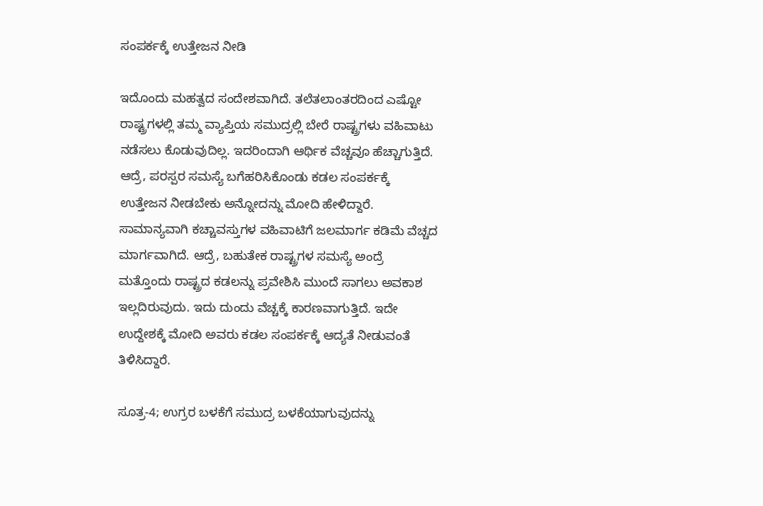ಸಂಪರ್ಕಕ್ಕೆ ಉತ್ತೇಜನ ನೀಡಿ

ಇದೊಂದು ಮಹತ್ವದ ಸಂದೇಶವಾಗಿದೆ. ತಲೆತಲಾಂತರದಿಂದ ಎಷ್ಟೋ ರಾಷ್ಟ್ರಗಳಲ್ಲಿ ತಮ್ಮ ವ್ಯಾಪ್ತಿಯ ಸಮುದ್ರಲ್ಲಿ ಬೇರೆ ರಾಷ್ಟ್ರಗಳು ವಹಿವಾಟು ನಡೆಸಲು ಕೊಡುವುದಿಲ್ಲ. ಇದರಿಂದಾಗಿ ಆರ್ಥಿಕ ವೆಚ್ಚವೂ ಹೆಚ್ಚಾಗುತ್ತಿದೆ. ಆದ್ರೆ, ಪರಸ್ಪರ ಸಮಸ್ಯೆ ಬಗೆಹರಿಸಿಕೊಂಡು ಕಡಲ ಸಂಪರ್ಕಕ್ಕೆ ಉತ್ತೇಜನ ನೀಡಬೇಕು ಅನ್ನೋದನ್ನು ಮೋದಿ ಹೇಳಿದ್ದಾರೆ. ಸಾಮಾನ್ಯವಾಗಿ ಕಚ್ಚಾವಸ್ತುಗಳ ವಹಿವಾಟಿಗೆ ಜಲಮಾರ್ಗ ಕಡಿಮೆ ವೆಚ್ಚದ ಮಾರ್ಗವಾಗಿದೆ. ಆದ್ರೆ, ಬಹುತೇಕ ರಾಷ್ಟ್ರಗಳ ಸಮಸ್ಯೆ ಅಂದ್ರೆ ಮತ್ತೊಂದು ರಾಷ್ಟ್ರದ ಕಡಲನ್ನು ಪ್ರವೇಶಿಸಿ ಮುಂದೆ ಸಾಗಲು ಅವಕಾಶ ಇಲ್ಲದಿರುವುದು. ಇದು ದುಂದು ವೆಚ್ಚಕ್ಕೆ ಕಾರಣವಾಗುತ್ತಿದೆ. ಇದೇ ಉದ್ದೇಶಕ್ಕೆ ಮೋದಿ ಅವರು ಕಡಲ ಸಂಪರ್ಕಕ್ಕೆ ಆದ್ಯತೆ ನೀಡುವಂತೆ ತಿಳಿಸಿದ್ದಾರೆ.

ಸೂತ್ರ-4; ಉಗ್ರರ ಬಳಕೆಗೆ ಸಮುದ್ರ ಬಳಕೆಯಾಗುವುದನ್ನು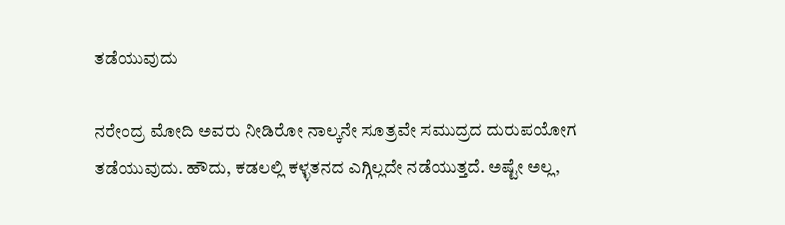ತಡೆಯುವುದು

ನರೇಂದ್ರ ಮೋದಿ ಅವರು ನೀಡಿರೋ ನಾಲ್ಕನೇ ಸೂತ್ರವೇ ಸಮುದ್ರದ ದುರುಪಯೋಗ ತಡೆಯುವುದು. ಹೌದು, ಕಡಲಲ್ಲಿ ಕಳ್ಳತನದ ಎಗ್ಗಿಲ್ಲದೇ ನಡೆಯುತ್ತದೆ. ಅಷ್ಟೇ ಅಲ್ಲ,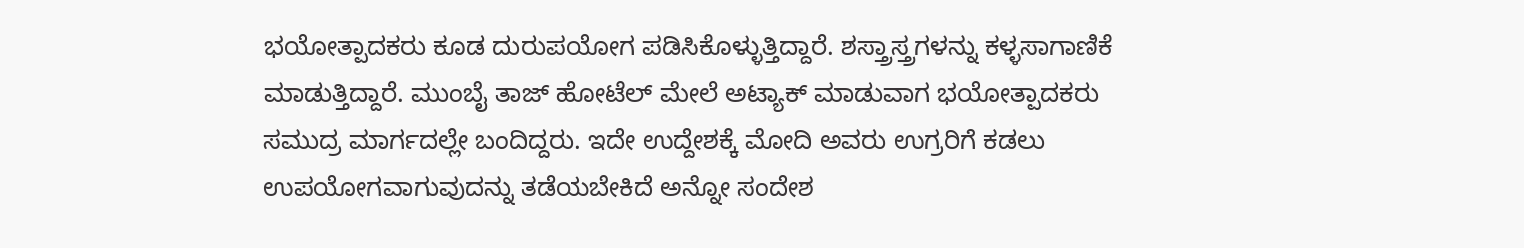ಭಯೋತ್ಪಾದಕರು ಕೂಡ ದುರುಪಯೋಗ ಪಡಿಸಿಕೊಳ್ಳುತ್ತಿದ್ದಾರೆ. ಶಸ್ತ್ರಾಸ್ತ್ರಗಳನ್ನು ಕಳ್ಳಸಾಗಾಣಿಕೆ ಮಾಡುತ್ತಿದ್ದಾರೆ. ಮುಂಬೈ ತಾಜ್‌ ಹೋಟೆಲ್‌ ಮೇಲೆ ಅಟ್ಯಾಕ್‌ ಮಾಡುವಾಗ ಭಯೋತ್ಪಾದಕರು ಸಮುದ್ರ ಮಾರ್ಗದಲ್ಲೇ ಬಂದಿದ್ದರು. ಇದೇ ಉದ್ದೇಶಕ್ಕೆ ಮೋದಿ ಅವರು ಉಗ್ರರಿಗೆ ಕಡಲು ಉಪಯೋಗವಾಗುವುದನ್ನು ತಡೆಯಬೇಕಿದೆ ಅನ್ನೋ ಸಂದೇಶ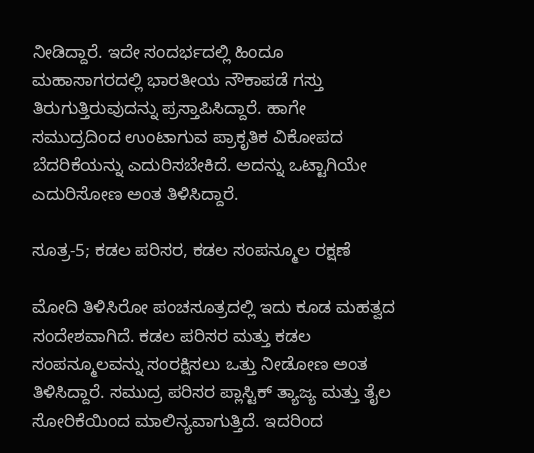ನೀಡಿದ್ದಾರೆ. ಇದೇ ಸಂದರ್ಭದಲ್ಲಿ ಹಿಂದೂ ಮಹಾಸಾಗರದಲ್ಲಿ ಭಾರತೀಯ ನೌಕಾಪಡೆ ಗಸ್ತು ತಿರುಗುತ್ತಿರುವುದನ್ನು ಪ್ರಸ್ತಾಪಿಸಿದ್ದಾರೆ. ಹಾಗೇ ಸಮುದ್ರದಿಂದ ಉಂಟಾಗುವ ಪ್ರಾಕೃತಿಕ ವಿಕೋಪದ ಬೆದರಿಕೆಯನ್ನು ಎದುರಿಸಬೇಕಿದೆ. ಅದನ್ನು ಒಟ್ಟಾಗಿಯೇ ಎದುರಿಸೋಣ ಅಂತ ತಿಳಿಸಿದ್ದಾರೆ.

ಸೂತ್ರ-5; ಕಡಲ ಪರಿಸರ, ಕಡಲ ಸಂಪನ್ಮೂಲ ರಕ್ಷಣೆ

ಮೋದಿ ತಿಳಿಸಿರೋ ಪಂಚಸೂತ್ರದಲ್ಲಿ ಇದು ಕೂಡ ಮಹತ್ವದ ಸಂದೇಶವಾಗಿದೆ. ಕಡಲ ಪರಿಸರ ಮತ್ತು ಕಡಲ ಸಂಪನ್ಮೂಲವನ್ನು ಸಂರಕ್ಷಿಸಲು ಒತ್ತು ನೀಡೋಣ ಅಂತ ತಿಳಿಸಿದ್ದಾರೆ. ಸಮುದ್ರ ಪರಿಸರ ಪ್ಲಾಸ್ಟಿಕ್‌ ತ್ಯಾಜ್ಯ ಮತ್ತು ತೈಲ ಸೋರಿಕೆಯಿಂದ ಮಾಲಿನ್ಯವಾಗುತ್ತಿದೆ. ಇದರಿಂದ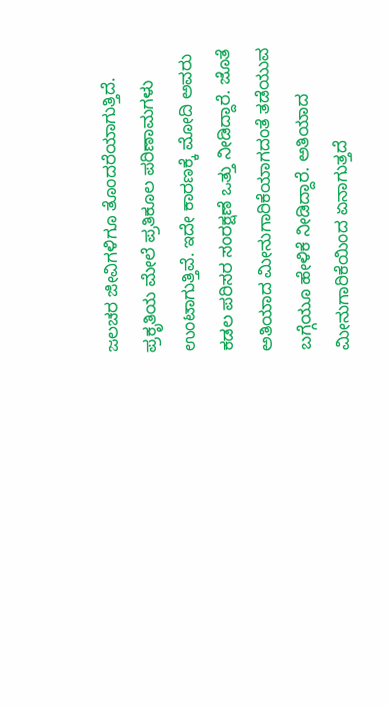ಜಲಚರ ಜೀವಿಗಳಿಗೂ ತೊಂದರೆಯಾಗುತ್ತಿದೆ. ಪ್ರಕೃತಿಯ ಮೇಲೆ ಪ್ರತಿಕೂಲ ಪರಿಣಾಮಗಳು ಉಂಟಾಗುತ್ತಿವೆ. ಇದೇ ಕಾರಣಕ್ಕೆ ಮೋದಿ ಅವರು ಕಡಲ ಪರಿಸರ ಸಂರಕ್ಷಣೆ ಒತ್ತು ನೀಡಿದ್ದಾರೆ. ಜೊತೆ ಅತಿಯಾದ ಮೀನುಗಾರಿಕೆಯಾಗದಂತೆ ತಡೆಯುವ ಬಗ್ಗೆಯೂ ಹೇಳಿಕೆ ನೀಡಿದ್ದಾರೆ. ಅತಿಯಾದ ಮೀನುಗಾರಿಕೆಯಿಂದ ಏನಾಗುತ್ತದೆ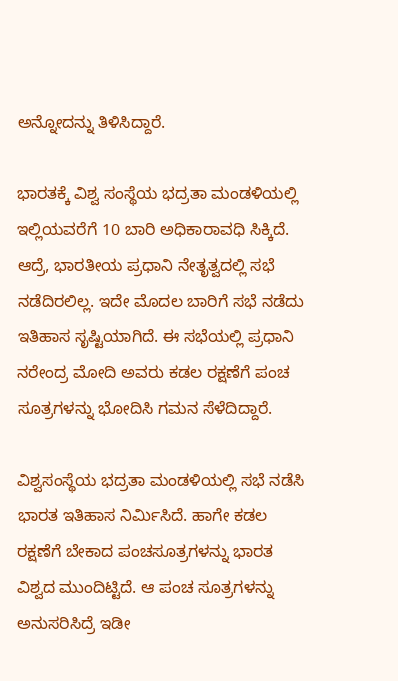ಅನ್ನೋದನ್ನು ತಿಳಿಸಿದ್ದಾರೆ.

ಭಾರತಕ್ಕೆ ವಿಶ್ವ ಸಂಸ್ಥೆಯ ಭದ್ರತಾ ಮಂಡಳಿಯಲ್ಲಿ ಇಲ್ಲಿಯವರೆಗೆ 10 ಬಾರಿ ಅಧಿಕಾರಾವಧಿ ಸಿಕ್ಕಿದೆ. ಆದ್ರೆ, ಭಾರತೀಯ ಪ್ರಧಾನಿ ನೇತೃತ್ವದಲ್ಲಿ ಸಭೆ ನಡೆದಿರಲಿಲ್ಲ. ಇದೇ ಮೊದಲ ಬಾರಿಗೆ ಸಭೆ ನಡೆದು ಇತಿಹಾಸ ಸೃಷ್ಟಿಯಾಗಿದೆ. ಈ ಸಭೆಯಲ್ಲಿ ಪ್ರಧಾನಿ ನರೇಂದ್ರ ಮೋದಿ ಅವರು ಕಡಲ ರಕ್ಷಣೆಗೆ ಪಂಚ ಸೂತ್ರಗಳನ್ನು ಭೋದಿಸಿ ಗಮನ ಸೆಳೆದಿದ್ದಾರೆ.

ವಿಶ್ವಸಂಸ್ಥೆಯ ಭದ್ರತಾ ಮಂಡಳಿಯಲ್ಲಿ ಸಭೆ ನಡೆಸಿ ಭಾರತ ಇತಿಹಾಸ ನಿರ್ಮಿಸಿದೆ. ಹಾಗೇ ಕಡಲ ರಕ್ಷಣೆಗೆ ಬೇಕಾದ ಪಂಚಸೂತ್ರಗಳನ್ನು ಭಾರತ ವಿಶ್ವದ ಮುಂದಿಟ್ಟಿದೆ. ಆ ಪಂಚ ಸೂತ್ರಗಳನ್ನು ಅನುಸರಿಸಿದ್ರೆ ಇಡೀ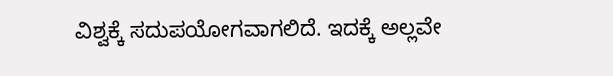ವಿಶ್ವಕ್ಕೆ ಸದುಪಯೋಗವಾಗಲಿದೆ. ಇದಕ್ಕೆ ಅಲ್ಲವೇ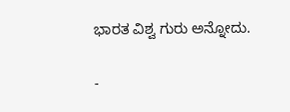ಭಾರತ ವಿಶ್ವ ಗುರು ಅನ್ನೋದು.

-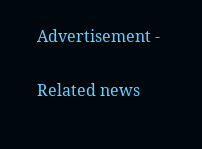Advertisement -

Related news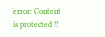error: Content is protected !!